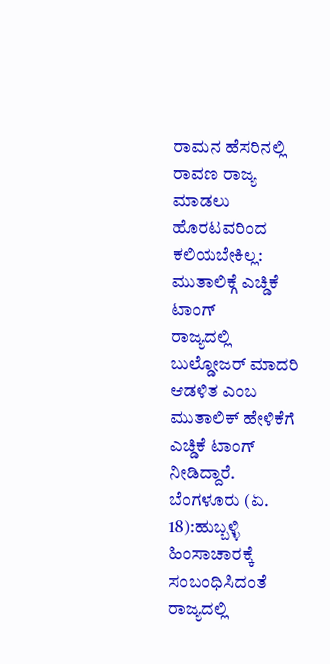ರಾಮನ ಹೆಸರಿನಲ್ಲಿ ರಾವಣ ರಾಜ್ಯ ಮಾಡಲು ಹೊರಟವರಿಂದ ಕಲಿಯಬೇಕಿಲ್ಲ: ಮುತಾಲಿಕ್ಗೆ ಎಚ್ಡಿಕೆ ಟಾಂಗ್
ರಾಜ್ಯದಲ್ಲಿ ಬುಲ್ಡೋಜರ್ ಮಾದರಿ ಆಡಳಿತ ಎಂಬ ಮುತಾಲಿಕ್ ಹೇಳಿಕೆಗೆ ಎಚ್ಡಿಕೆ ಟಾಂಗ್ ನೀಡಿದ್ದಾರೆ.
ಬೆಂಗಳೂರು (ಏ. 18):ಹುಬ್ಬಳ್ಳಿ ಹಿಂಸಾಚಾರಕ್ಕೆ ಸಂಬಂಧಿಸಿದಂತೆ ರಾಜ್ಯದಲ್ಲಿ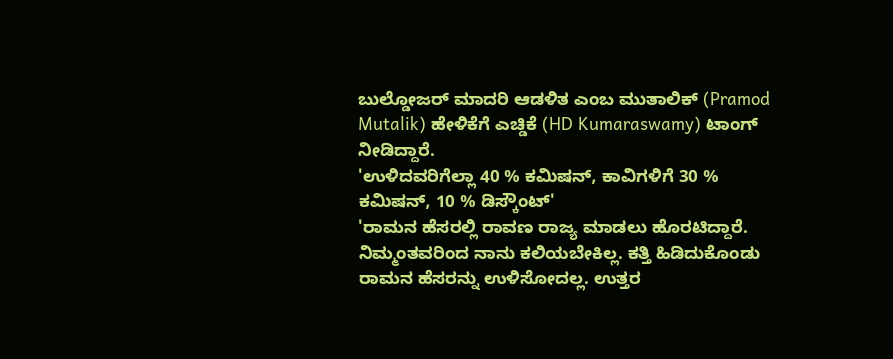ಬುಲ್ಡೋಜರ್ ಮಾದರಿ ಆಡಳಿತ ಎಂಬ ಮುತಾಲಿಕ್ (Pramod Mutalik) ಹೇಳಿಕೆಗೆ ಎಚ್ಡಿಕೆ (HD Kumaraswamy) ಟಾಂಗ್ ನೀಡಿದ್ದಾರೆ.
'ಉಳಿದವರಿಗೆಲ್ಲಾ 40 % ಕಮಿಷನ್, ಕಾವಿಗಳಿಗೆ 30 % ಕಮಿಷನ್, 10 % ಡಿಸ್ಕೌಂಟ್'
'ರಾಮನ ಹೆಸರಲ್ಲಿ ರಾವಣ ರಾಜ್ಯ ಮಾಡಲು ಹೊರಟಿದ್ದಾರೆ. ನಿಮ್ಮಂತವರಿಂದ ನಾನು ಕಲಿಯಬೇಕಿಲ್ಲ. ಕತ್ತಿ ಹಿಡಿದುಕೊಂಡು ರಾಮನ ಹೆಸರನ್ನು ಉಳಿಸೋದಲ್ಲ. ಉತ್ತರ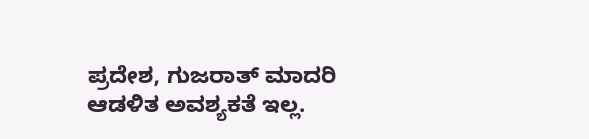ಪ್ರದೇಶ, ಗುಜರಾತ್ ಮಾದರಿ ಆಡಳಿತ ಅವಶ್ಯಕತೆ ಇಲ್ಲ.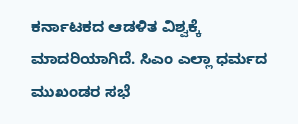ಕರ್ನಾಟಕದ ಆಡಳಿತ ವಿಶ್ವಕ್ಕೆ ಮಾದರಿಯಾಗಿದೆ. ಸಿಎಂ ಎಲ್ಲಾ ಧರ್ಮದ ಮುಖಂಡರ ಸಭೆ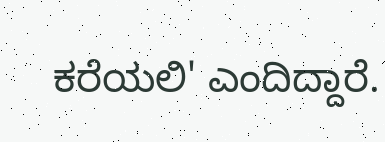ಕರೆಯಲಿ' ಎಂದಿದ್ದಾರೆ.